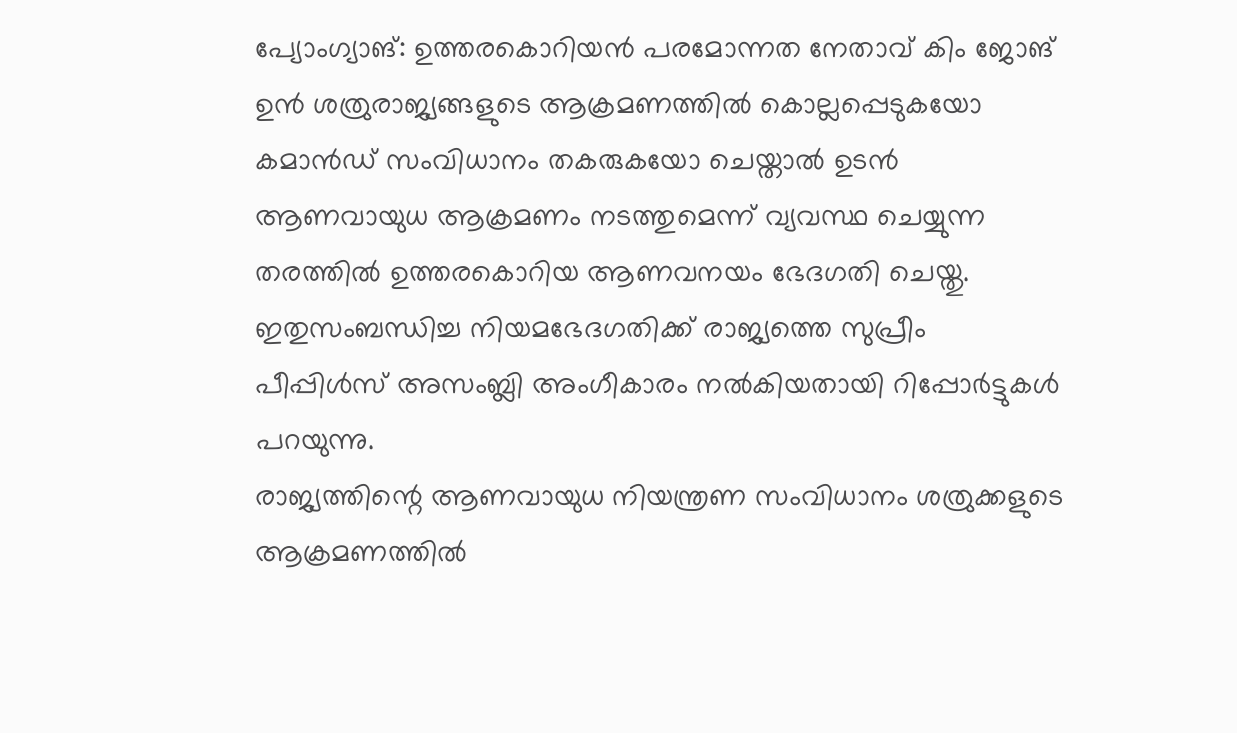പ്യോംഗ്യാങ്: ഉത്തരകൊറിയൻ പരമോന്നത നേതാവ് കിം ജോങ് ഉൻ ശത്രുരാജ്യങ്ങളുടെ ആക്രമണത്തിൽ കൊല്ലപ്പെടുകയോ കമാൻഡ് സംവിധാനം തകരുകയോ ചെയ്താൽ ഉടൻ ആണവായുധ ആക്രമണം നടത്തുമെന്ന് വ്യവസ്ഥ ചെയ്യുന്ന തരത്തിൽ ഉത്തരകൊറിയ ആണവനയം ഭേദഗതി ചെയ്തു. ഇതുസംബന്ധിച്ച നിയമഭേദഗതിക്ക് രാജ്യത്തെ സുപ്രീം പീപ്പിൾസ് അസംബ്ലി അംഗീകാരം നൽകിയതായി റിപ്പോർട്ടുകൾ പറയുന്നു.
രാജ്യത്തിന്റെ ആണവായുധ നിയന്ത്രണ സംവിധാനം ശത്രുക്കളുടെ ആക്രമണത്തിൽ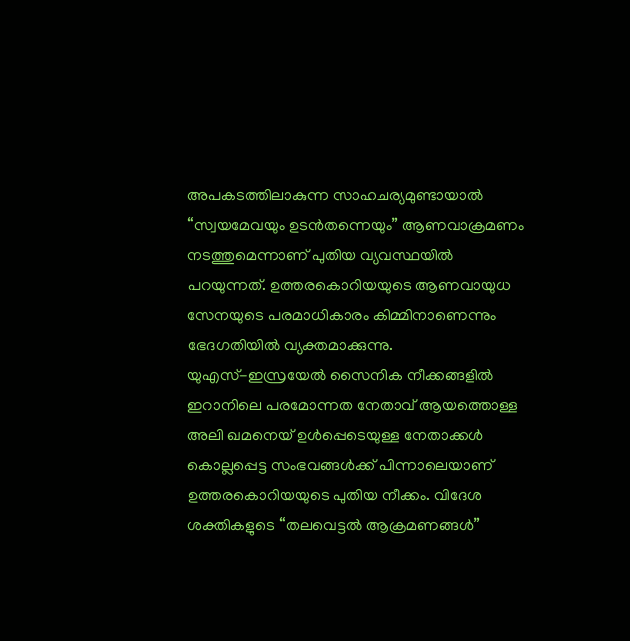അപകടത്തിലാകുന്ന സാഹചര്യമുണ്ടായാൽ “സ്വയമേവയും ഉടൻതന്നെയും” ആണവാക്രമണം നടത്തുമെന്നാണ് പുതിയ വ്യവസ്ഥയിൽ പറയുന്നത്. ഉത്തരകൊറിയയുടെ ആണവായുധ സേനയുടെ പരമാധികാരം കിമ്മിനാണെന്നും ഭേദഗതിയിൽ വ്യക്തമാക്കുന്നു.
യുഎസ്-ഇസ്രയേൽ സൈനിക നീക്കങ്ങളിൽ ഇറാനിലെ പരമോന്നത നേതാവ് ആയത്തൊള്ള അലി ഖമനെയ് ഉൾപ്പെടെയുള്ള നേതാക്കൾ കൊല്ലപ്പെട്ട സംഭവങ്ങൾക്ക് പിന്നാലെയാണ് ഉത്തരകൊറിയയുടെ പുതിയ നീക്കം. വിദേശ ശക്തികളുടെ “തലവെട്ടൽ ആക്രമണങ്ങൾ”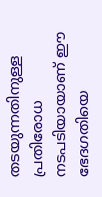തടയുന്നതിനുള്ള പ്രതിരോധ നടപടിയായാണ് ഈ ഭേദഗതിയെ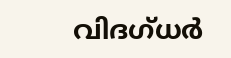വിദഗ്ധർ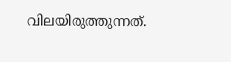വിലയിരുത്തുന്നത്.